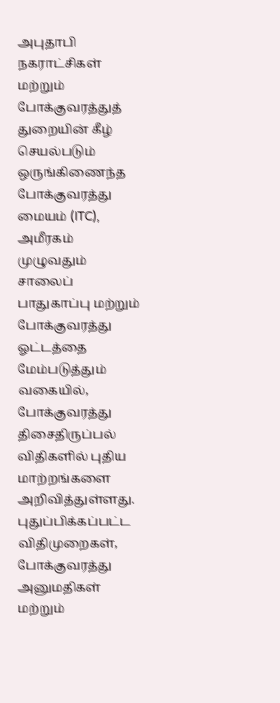அபுதாபி நகராட்சிகள் மற்றும் போக்குவரத்துத் துறையின் கீழ் செயல்படும் ஒருங்கிணைந்த போக்குவரத்து மையம் (ITC), அமீரகம் முழுவதும் சாலைப் பாதுகாப்பு மற்றும் போக்குவரத்து ஓட்டத்தை மேம்படுத்தும் வகையில், போக்குவரத்து திசைதிருப்பல் விதிகளில் புதிய மாற்றங்களை அறிவித்துள்ளது.
புதுப்பிக்கப்பட்ட விதிமுறைகள், போக்குவரத்து அனுமதிகள் மற்றும்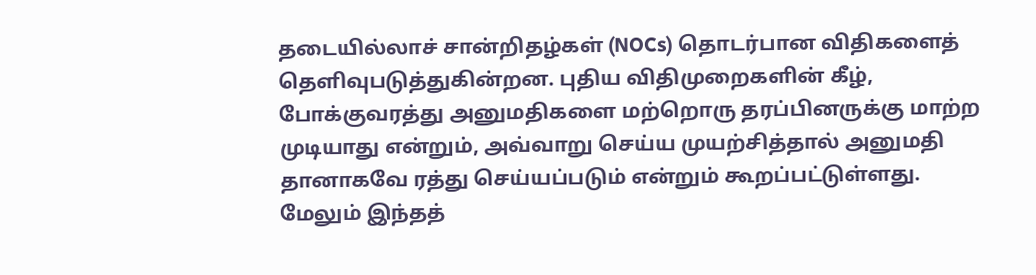தடையில்லாச் சான்றிதழ்கள் (NOCs) தொடர்பான விதிகளைத் தெளிவுபடுத்துகின்றன. புதிய விதிமுறைகளின் கீழ், போக்குவரத்து அனுமதிகளை மற்றொரு தரப்பினருக்கு மாற்ற முடியாது என்றும், அவ்வாறு செய்ய முயற்சித்தால் அனுமதி தானாகவே ரத்து செய்யப்படும் என்றும் கூறப்பட்டுள்ளது.
மேலும் இந்தத்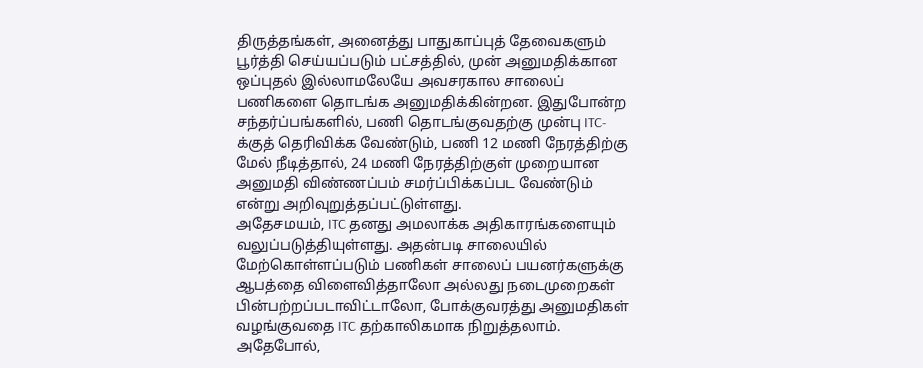திருத்தங்கள், அனைத்து பாதுகாப்புத் தேவைகளும் பூர்த்தி செய்யப்படும் பட்சத்தில், முன் அனுமதிக்கான ஒப்புதல் இல்லாமலேயே அவசரகால சாலைப் பணிகளை தொடங்க அனுமதிக்கின்றன. இதுபோன்ற சந்தர்ப்பங்களில், பணி தொடங்குவதற்கு முன்பு ITC-க்குத் தெரிவிக்க வேண்டும், பணி 12 மணி நேரத்திற்கு மேல் நீடித்தால், 24 மணி நேரத்திற்குள் முறையான அனுமதி விண்ணப்பம் சமர்ப்பிக்கப்பட வேண்டும் என்று அறிவுறுத்தப்பட்டுள்ளது.
அதேசமயம், ITC தனது அமலாக்க அதிகாரங்களையும் வலுப்படுத்தியுள்ளது. அதன்படி சாலையில் மேற்கொள்ளப்படும் பணிகள் சாலைப் பயனர்களுக்கு ஆபத்தை விளைவித்தாலோ அல்லது நடைமுறைகள் பின்பற்றப்படாவிட்டாலோ, போக்குவரத்து அனுமதிகள் வழங்குவதை ITC தற்காலிகமாக நிறுத்தலாம்.
அதேபோல்,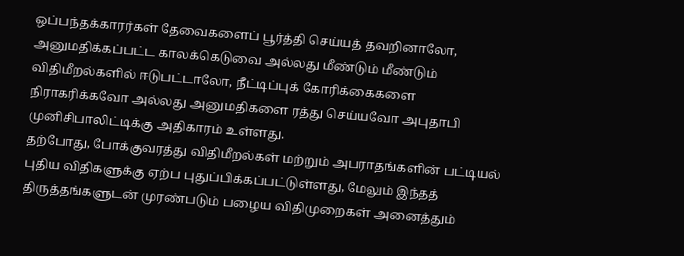ஒப்பந்தக்காரர்கள் தேவைகளைப் பூர்த்தி செய்யத் தவறினாலோ, அனுமதிக்கப்பட்ட காலக்கெடுவை அல்லது மீண்டும் மீண்டும் விதிமீறல்களில் ஈடுபட்டாலோ, நீட்டிப்புக் கோரிக்கைகளை நிராகரிக்கவோ அல்லது அனுமதிகளை ரத்து செய்யவோ அபுதாபி முனிசிபாலிட்டிக்கு அதிகாரம் உள்ளது.
தற்போது, போக்குவரத்து விதிமீறல்கள் மற்றும் அபராதங்களின் பட்டியல் புதிய விதிகளுக்கு ஏற்ப புதுப்பிக்கப்பட்டுள்ளது, மேலும் இந்தத் திருத்தங்களுடன் முரண்படும் பழைய விதிமுறைகள் அனைத்தும்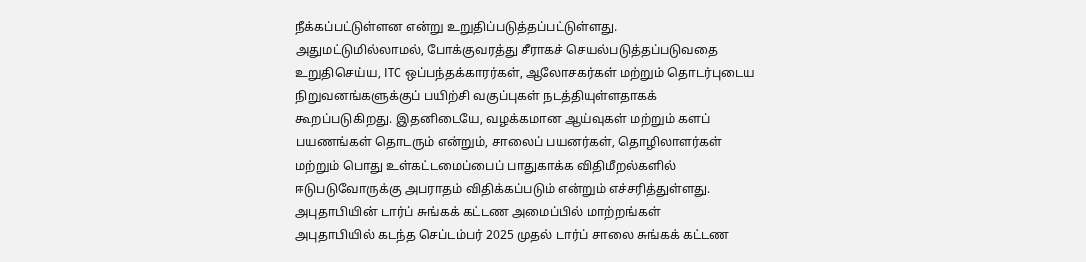நீக்கப்பட்டுள்ளன என்று உறுதிப்படுத்தப்பட்டுள்ளது.
அதுமட்டுமில்லாமல், போக்குவரத்து சீராகச் செயல்படுத்தப்படுவதை உறுதிசெய்ய, ITC ஒப்பந்தக்காரர்கள், ஆலோசகர்கள் மற்றும் தொடர்புடைய நிறுவனங்களுக்குப் பயிற்சி வகுப்புகள் நடத்தியுள்ளதாகக் கூறப்படுகிறது. இதனிடையே, வழக்கமான ஆய்வுகள் மற்றும் களப் பயணங்கள் தொடரும் என்றும், சாலைப் பயனர்கள், தொழிலாளர்கள் மற்றும் பொது உள்கட்டமைப்பைப் பாதுகாக்க விதிமீறல்களில் ஈடுபடுவோருக்கு அபராதம் விதிக்கப்படும் என்றும் எச்சரித்துள்ளது.
அபுதாபியின் டார்ப் சுங்கக் கட்டண அமைப்பில் மாற்றங்கள்
அபுதாபியில் கடந்த செப்டம்பர் 2025 முதல் டார்ப் சாலை சுங்கக் கட்டண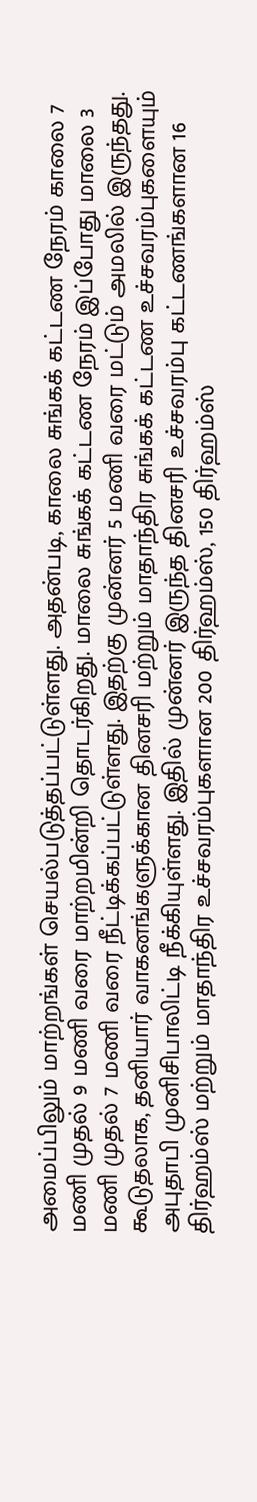அமைப்பிலும் மாற்றங்கள் செயல்படுத்தப்பட்டுள்ளது. அதன்படி, காலை சுங்கக் கட்டண நேரம் காலை 7 மணி முதல் 9 மணி வரை மாற்றமின்றி தொடர்கிறது. மாலை சுங்கக் கட்டண நேரம் இப்போது மாலை 3 மணி முதல் 7 மணி வரை நீட்டிக்கப்பட்டுள்ளது. இதற்கு முன்னர் 5 மணி வரை மட்டும் அமலில் இருந்தது.
கூடுதலாக, தனியார் வாகனங்களுக்கான தினசரி மற்றும் மாதாந்திர சுங்கக் கட்டண உச்சவரம்புகளையும் அபுதாபி முனிசிபாலிட்டி நீக்கியுள்ளது. இதில் முன்னர் இருந்த தினசரி உச்சவரம்பு கட்டணங்களான 16 திர்ஹம்ஸ் மற்றும் மாதாந்திர உச்சவரம்புகளான 200 திர்ஹம்ஸ், 150 திர்ஹம்ஸ்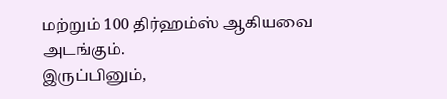மற்றும் 100 திர்ஹம்ஸ் ஆகியவை அடங்கும்.
இருப்பினும்,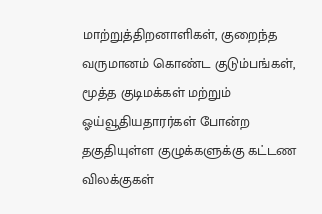மாற்றுத்திறனாளிகள், குறைந்த வருமானம் கொண்ட குடும்பங்கள், மூத்த குடிமக்கள் மற்றும் ஓய்வூதியதாரர்கள் போன்ற தகுதியுள்ள குழுக்களுக்கு கட்டண விலக்குகள்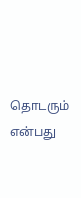தொடரும் என்பது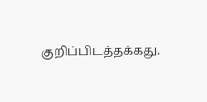குறிப்பிடத்தக்கது.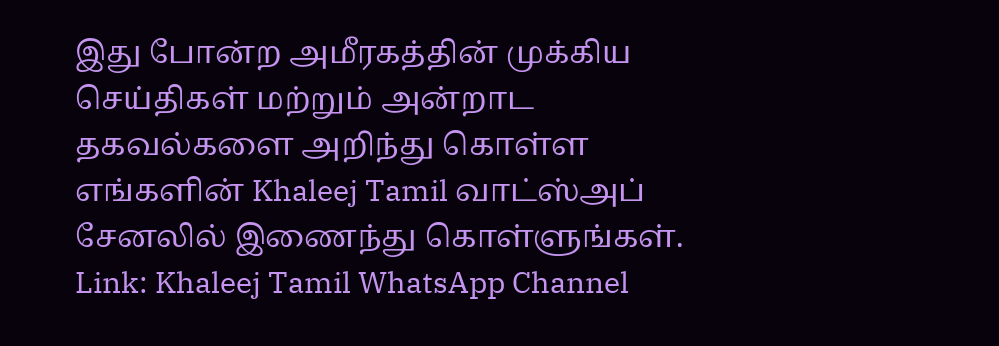இது போன்ற அமீரகத்தின் முக்கிய செய்திகள் மற்றும் அன்றாட தகவல்களை அறிந்து கொள்ள எங்களின் Khaleej Tamil வாட்ஸ்அப் சேனலில் இணைந்து கொள்ளுங்கள்.
Link: Khaleej Tamil WhatsApp Channel